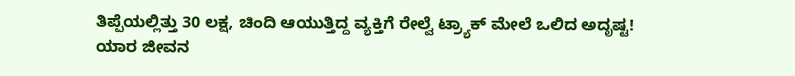ತಿಪ್ಪೆಯಲ್ಲಿತ್ತು 30 ಲಕ್ಷ, ಚಿಂದಿ ಆಯುತ್ತಿದ್ದ ವ್ಯಕ್ತಿಗೆ ರೇಲ್ವೆ ಟ್ರ್ಯಾಕ್ ಮೇಲೆ ಒಲಿದ ಅದೃಷ್ಟ!
ಯಾರ ಜೀವನ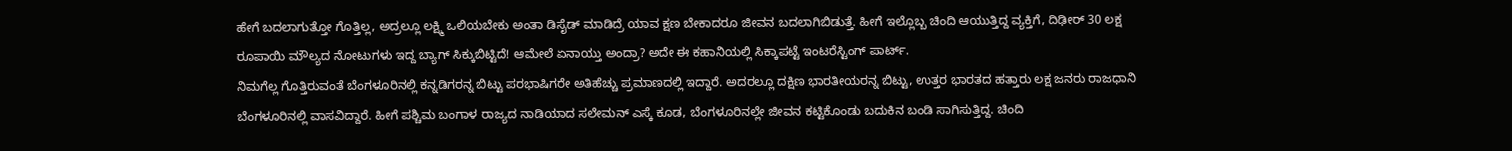ಹೇಗೆ ಬದಲಾಗುತ್ತೋ ಗೊತ್ತಿಲ್ಲ, ಅದ್ರಲ್ಲೂ ಲಕ್ಷ್ಮಿ ಒಲಿಯಬೇಕು ಅಂತಾ ಡಿಸೈಡ್ ಮಾಡಿದ್ರೆ ಯಾವ ಕ್ಷಣ ಬೇಕಾದರೂ ಜೀವನ ಬದಲಾಗಿಬಿಡುತ್ತೆ. ಹೀಗೆ ಇಲ್ಲೊಬ್ಬ ಚಿಂದಿ ಆಯುತ್ತಿದ್ದ ವ್ಯಕ್ತಿಗೆ, ದಿಢೀರ್ 30 ಲಕ್ಷ ರೂಪಾಯಿ ಮೌಲ್ಯದ ನೋಟುಗಳು ಇದ್ದ ಬ್ಯಾಗ್ ಸಿಕ್ಕುಬಿಟ್ಟಿದೆ! ಆಮೇಲೆ ಏನಾಯ್ತು ಅಂದ್ರಾ? ಅದೇ ಈ ಕಹಾನಿಯಲ್ಲಿ ಸಿಕ್ಕಾಪಟ್ಟೆ ಇಂಟರೆಸ್ಟಿಂಗ್ ಪಾರ್ಟ್.
ನಿಮಗೆಲ್ಲ ಗೊತ್ತಿರುವಂತೆ ಬೆಂಗಳೂರಿನಲ್ಲಿ ಕನ್ನಡಿಗರನ್ನ ಬಿಟ್ಟು ಪರಭಾಷಿಗರೇ ಅತಿಹೆಚ್ಚು ಪ್ರಮಾಣದಲ್ಲಿ ಇದ್ದಾರೆ. ಅದರಲ್ಲೂ ದಕ್ಷಿಣ ಭಾರತೀಯರನ್ನ ಬಿಟ್ಟು, ಉತ್ತರ ಭಾರತದ ಹತ್ತಾರು ಲಕ್ಷ ಜನರು ರಾಜಧಾನಿ ಬೆಂಗಳೂರಿನಲ್ಲಿ ವಾಸವಿದ್ದಾರೆ. ಹೀಗೆ ಪಶ್ಚಿಮ ಬಂಗಾಳ ರಾಜ್ಯದ ನಾಡಿಯಾದ ಸಲೇಮನ್ ಎಸ್ಕೆ ಕೂಡ, ಬೆಂಗಳೂರಿನಲ್ಲೇ ಜೀವನ ಕಟ್ಟಿಕೊಂಡು ಬದುಕಿನ ಬಂಡಿ ಸಾಗಿಸುತ್ತಿದ್ದ. ಚಿಂದಿ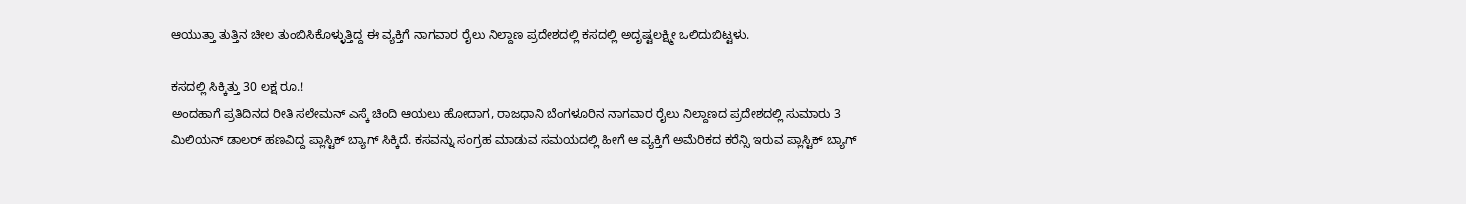ಆಯುತ್ತಾ ತುತ್ತಿನ ಚೀಲ ತುಂಬಿಸಿಕೊಳ್ಳುತ್ತಿದ್ದ ಈ ವ್ಯಕ್ತಿಗೆ ನಾಗವಾರ ರೈಲು ನಿಲ್ದಾಣ ಪ್ರದೇಶದಲ್ಲಿ ಕಸದಲ್ಲಿ ಅದೃಷ್ಟಲಕ್ಷ್ಮೀ ಒಲಿದುಬಿಟ್ಟಳು.

ಕಸದಲ್ಲಿ ಸಿಕ್ಕಿತ್ತು 30 ಲಕ್ಷ ರೂ.!
ಅಂದಹಾಗೆ ಪ್ರತಿದಿನದ ರೀತಿ ಸಲೇಮನ್ ಎಸ್ಕೆ ಚಿಂದಿ ಆಯಲು ಹೋದಾಗ, ರಾಜಧಾನಿ ಬೆಂಗಳೂರಿನ ನಾಗವಾರ ರೈಲು ನಿಲ್ದಾಣದ ಪ್ರದೇಶದಲ್ಲಿ ಸುಮಾರು 3 ಮಿಲಿಯನ್ ಡಾಲರ್ ಹಣವಿದ್ದ ಪ್ಲಾಸ್ಟಿಕ್ ಬ್ಯಾಗ್ ಸಿಕ್ಕಿದೆ. ಕಸವನ್ನು ಸಂಗ್ರಹ ಮಾಡುವ ಸಮಯದಲ್ಲಿ ಹೀಗೆ ಆ ವ್ಯಕ್ತಿಗೆ ಅಮೆರಿಕದ ಕರೆನ್ಸಿ ಇರುವ ಪ್ಲಾಸ್ಟಿಕ್ ಬ್ಯಾಗ್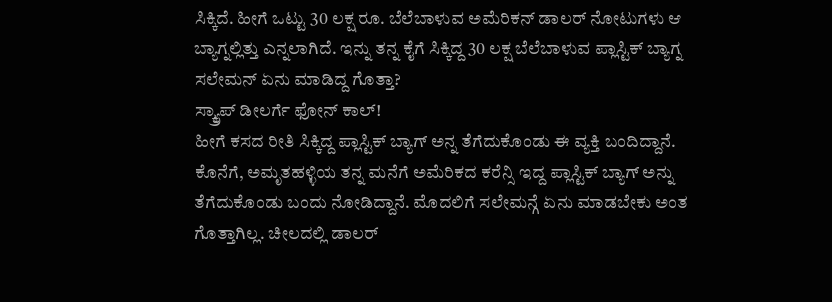ಸಿಕ್ಕಿದೆ. ಹೀಗೆ ಒಟ್ಟು 30 ಲಕ್ಷ ರೂ. ಬೆಲೆಬಾಳುವ ಅಮೆರಿಕನ್ ಡಾಲರ್ ನೋಟುಗಳು ಆ ಬ್ಯಾಗ್ನಲ್ಲಿತ್ತು ಎನ್ನಲಾಗಿದೆ. ಇನ್ನು ತನ್ನ ಕೈಗೆ ಸಿಕ್ಕಿದ್ದ 30 ಲಕ್ಷ ಬೆಲೆಬಾಳುವ ಪ್ಲಾಸ್ಟಿಕ್ ಬ್ಯಾಗ್ನ ಸಲೇಮನ್ ಏನು ಮಾಡಿದ್ದ ಗೊತ್ತಾ?
ಸ್ಕ್ರ್ಯಾಪ್ ಡೀಲರ್ಗೆ ಫೋನ್ ಕಾಲ್!
ಹೀಗೆ ಕಸದ ರೀತಿ ಸಿಕ್ಕಿದ್ದ ಪ್ಲಾಸ್ಟಿಕ್ ಬ್ಯಾಗ್ ಅನ್ನ ತೆಗೆದುಕೊಂಡು ಈ ವ್ಯಕ್ತಿ ಬಂದಿದ್ದಾನೆ. ಕೊನೆಗೆ, ಅಮೃತಹಳ್ಳಿಯ ತನ್ನ ಮನೆಗೆ ಅಮೆರಿಕದ ಕರೆನ್ಸಿ ಇದ್ದ ಪ್ಲಾಸ್ಟಿಕ್ ಬ್ಯಾಗ್ ಅನ್ನು ತೆಗೆದುಕೊಂಡು ಬಂದು ನೋಡಿದ್ದಾನೆ. ಮೊದಲಿಗೆ ಸಲೇಮನ್ಗೆ ಏನು ಮಾಡಬೇಕು ಅಂತ ಗೊತ್ತಾಗಿಲ್ಲ. ಚೀಲದಲ್ಲಿ ಡಾಲರ್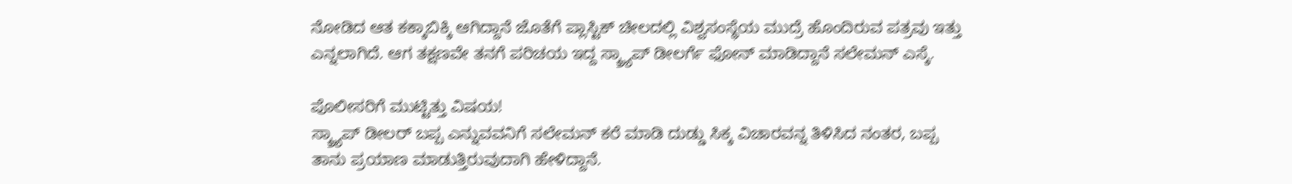ನೋಡಿದ ಆತ ಕಕ್ಕಾಬಿಕ್ಕಿ ಆಗಿದ್ದಾನೆ ಜೊತೆಗೆ ಪ್ಲಾಸ್ಟಿಕ್ ಚೀಲದಲ್ಲಿ ವಿಶ್ವಸಂಸ್ಥೆಯ ಮುದ್ರೆ ಹೊಂದಿರುವ ಪತ್ರವು ಇತ್ತು ಎನ್ನಲಾಗಿದೆ. ಆಗ ತಕ್ಷಣವೇ ತನಗೆ ಪರಿಚಯ ಇದ್ದ ಸ್ಕ್ರ್ಯಾಪ್ ಡೀಲರ್ಗೆ ಫೋನ್ ಮಾಡಿದ್ದಾನೆ ಸಲೇಮನ್ ಎಸ್ಕೆ.

ಪೊಲೀಸರಿಗೆ ಮುಟ್ಟಿತ್ತು ವಿಷಯ!
ಸ್ಕ್ರ್ಯಾಪ್ ಡೀಲರ್ ಬಪ್ಪ ಎನ್ನುವವನಿಗೆ ಸಲೇಮನ್ ಕರೆ ಮಾಡಿ ದುಡ್ಡು ಸಿಕ್ಕ ವಿಚಾರವನ್ನ ತಿಳಿಸಿದ ನಂತರ, ಬಪ್ಪ ತಾನು ಪ್ರಯಾಣ ಮಾಡುತ್ತಿರುವುದಾಗಿ ಹೇಳಿದ್ದಾನೆ.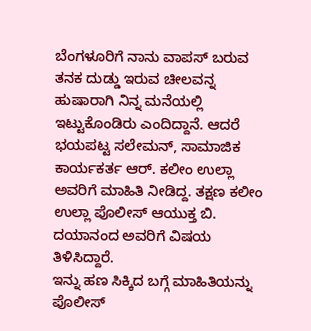ಬೆಂಗಳೂರಿಗೆ ನಾನು ವಾಪಸ್ ಬರುವ ತನಕ ದುಡ್ಡು ಇರುವ ಚೀಲವನ್ನ ಹುಷಾರಾಗಿ ನಿನ್ನ ಮನೆಯಲ್ಲಿ ಇಟ್ಟುಕೊಂಡಿರು ಎಂದಿದ್ದಾನೆ. ಆದರೆ ಭಯಪಟ್ಟ ಸಲೇಮನ್, ಸಾಮಾಜಿಕ ಕಾರ್ಯಕರ್ತ ಆರ್. ಕಲೀಂ ಉಲ್ಲಾ ಅವರಿಗೆ ಮಾಹಿತಿ ನೀಡಿದ್ದ. ತಕ್ಷಣ ಕಲೀಂ ಉಲ್ಲಾ ಪೊಲೀಸ್ ಆಯುಕ್ತ ಬಿ. ದಯಾನಂದ ಅವರಿಗೆ ವಿಷಯ ತಿಳಿಸಿದ್ದಾರೆ.
ಇನ್ನು ಹಣ ಸಿಕ್ಕಿದ ಬಗ್ಗೆ ಮಾಹಿತಿಯನ್ನು ಪೊಲೀಸ್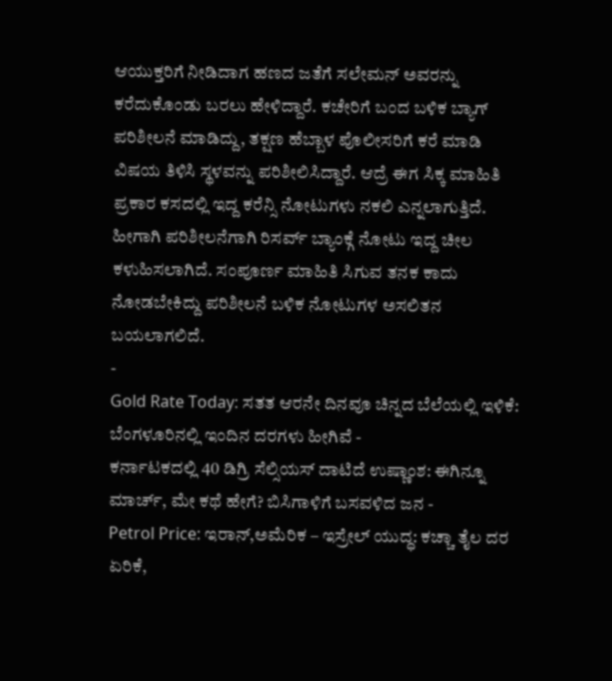ಆಯುಕ್ತರಿಗೆ ನೀಡಿದಾಗ ಹಣದ ಜತೆಗೆ ಸಲೇಮನ್ ಅವರನ್ನು ಕರೆದುಕೊಂಡು ಬರಲು ಹೇಳಿದ್ದಾರೆ. ಕಚೇರಿಗೆ ಬಂದ ಬಳಿಕ ಬ್ಯಾಗ್ ಪರಿಶೀಲನೆ ಮಾಡಿದ್ದು, ತಕ್ಷಣ ಹೆಬ್ಬಾಳ ಪೊಲೀಸರಿಗೆ ಕರೆ ಮಾಡಿ ವಿಷಯ ತಿಳಿಸಿ ಸ್ಥಳವನ್ನು ಪರಿಶೀಲಿಸಿದ್ದಾರೆ. ಆದ್ರೆ ಈಗ ಸಿಕ್ಕ ಮಾಹಿತಿ ಪ್ರಕಾರ ಕಸದಲ್ಲಿ ಇದ್ದ ಕರೆನ್ಸಿ ನೋಟುಗಳು ನಕಲಿ ಎನ್ನಲಾಗುತ್ತಿದೆ. ಹೀಗಾಗಿ ಪರಿಶೀಲನೆಗಾಗಿ ರಿಸರ್ವ್ ಬ್ಯಾಂಕ್ಗೆ ನೋಟು ಇದ್ದ ಚೀಲ ಕಳುಹಿಸಲಾಗಿದೆ. ಸಂಪೂರ್ಣ ಮಾಹಿತಿ ಸಿಗುವ ತನಕ ಕಾದು ನೋಡಬೇಕಿದ್ದು ಪರಿಶೀಲನೆ ಬಳಿಕ ನೋಟುಗಳ ಅಸಲಿತನ ಬಯಲಾಗಲಿದೆ.
-
Gold Rate Today: ಸತತ ಆರನೇ ದಿನವೂ ಚಿನ್ನದ ಬೆಲೆಯಲ್ಲಿ ಇಳಿಕೆ: ಬೆಂಗಳೂರಿನಲ್ಲಿ ಇಂದಿನ ದರಗಳು ಹೀಗಿವೆ -
ಕರ್ನಾಟಕದಲ್ಲಿ 40 ಡಿಗ್ರಿ ಸೆಲ್ಸಿಯಸ್ ದಾಟಿದೆ ಉಷ್ಣಾಂಶ: ಈಗಿನ್ನೂ ಮಾರ್ಚ್, ಮೇ ಕಥೆ ಹೇಗೆ? ಬಿಸಿಗಾಳಿಗೆ ಬಸವಳಿದ ಜನ -
Petrol Price: ಇರಾನ್,ಅಮೆರಿಕ – ಇಸ್ರೇಲ್ ಯುದ್ಧ: ಕಚ್ಚಾ ತೈಲ ದರ ಏರಿಕೆ,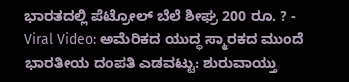ಭಾರತದಲ್ಲಿ ಪೆಟ್ರೋಲ್ ಬೆಲೆ ಶೀಘ್ರ 200 ರೂ. ? -
Viral Video: ಅಮೆರಿಕದ ಯುದ್ಧ ಸ್ಮಾರಕದ ಮುಂದೆ ಭಾರತೀಯ ದಂಪತಿ ಎಡವಟ್ಟು: ಶುರುವಾಯ್ತು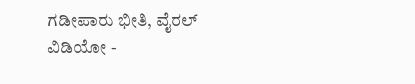ಗಡೀಪಾರು ಭೀತಿ, ವೈರಲ್ ವಿಡಿಯೋ -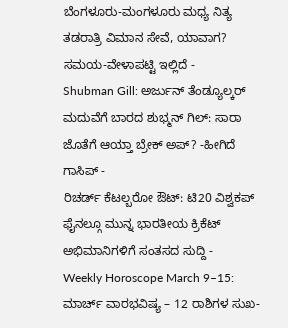ಬೆಂಗಳೂರು-ಮಂಗಳೂರು ಮಧ್ಯ ನಿತ್ಯ ತಡರಾತ್ರಿ ವಿಮಾನ ಸೇವೆ, ಯಾವಾಗ? ಸಮಯ-ವೇಳಾಪಟ್ಟಿ ಇಲ್ಲಿದೆ -
Shubman Gill: ಅರ್ಜುನ್ ತೆಂಡ್ಯೂಲ್ಕರ್ ಮದುವೆಗೆ ಬಾರದ ಶುಭ್ಮನ್ ಗಿಲ್: ಸಾರಾ ಜೊತೆಗೆ ಆಯ್ತಾ ಬ್ರೇಕ್ ಅಪ್? -ಹೀಗಿದೆ ಗಾಸಿಪ್ -
ರಿಚರ್ಡ್ ಕೆಟಲ್ಬರೋ ಔಟ್: ಟಿ20 ವಿಶ್ವಕಪ್ ಫೈನಲ್ಗೂ ಮುನ್ನ ಭಾರತೀಯ ಕ್ರಿಕೆಟ್ ಅಭಿಮಾನಿಗಳಿಗೆ ಸಂತಸದ ಸುದ್ದಿ -
Weekly Horoscope March 9–15: ಮಾರ್ಚ್ ವಾರಭವಿಷ್ಯ – 12 ರಾಶಿಗಳ ಸುಖ-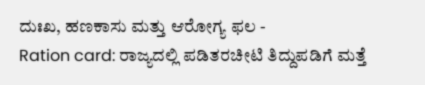ದುಃಖ, ಹಣಕಾಸು ಮತ್ತು ಆರೋಗ್ಯ ಫಲ -
Ration card: ರಾಜ್ಯದಲ್ಲಿ ಪಡಿತರಚೀಟಿ ತಿದ್ದುಪಡಿಗೆ ಮತ್ತೆ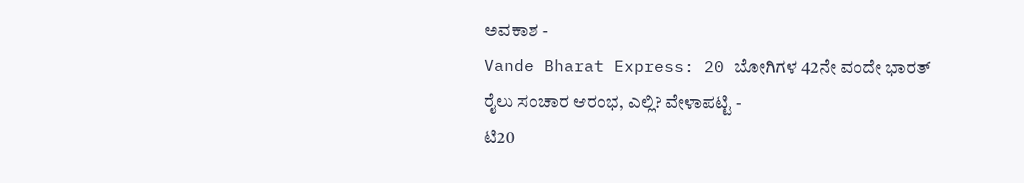ಅವಕಾಶ -
Vande Bharat Express: 20 ಬೋಗಿಗಳ 42ನೇ ವಂದೇ ಭಾರತ್ ರೈಲು ಸಂಚಾರ ಆರಂಭ, ಎಲ್ಲಿ? ವೇಳಾಪಟ್ಟಿ -
ಟಿ20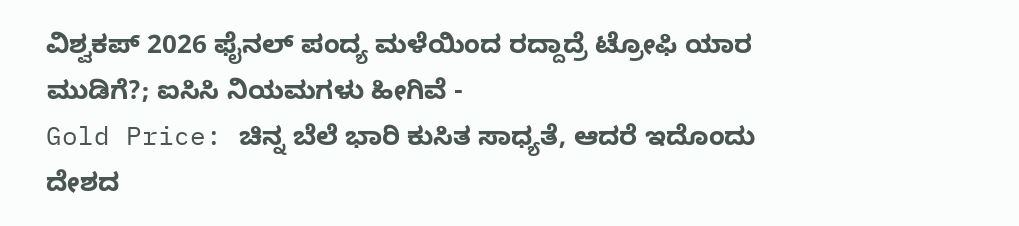ವಿಶ್ವಕಪ್ 2026 ಫೈನಲ್ ಪಂದ್ಯ ಮಳೆಯಿಂದ ರದ್ದಾದ್ರೆ ಟ್ರೋಫಿ ಯಾರ ಮುಡಿಗೆ?; ಐಸಿಸಿ ನಿಯಮಗಳು ಹೀಗಿವೆ -
Gold Price: ಚಿನ್ನ ಬೆಲೆ ಭಾರಿ ಕುಸಿತ ಸಾಧ್ಯತೆ, ಆದರೆ ಇದೊಂದು ದೇಶದ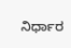ನಿರ್ಧಾರ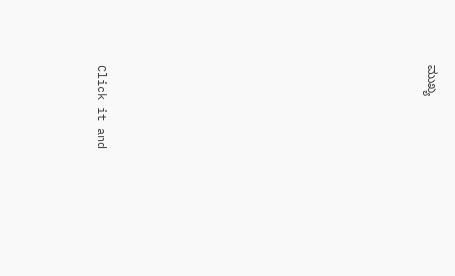ಮುಖ್ಯ












Click it and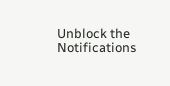Unblock the Notifications